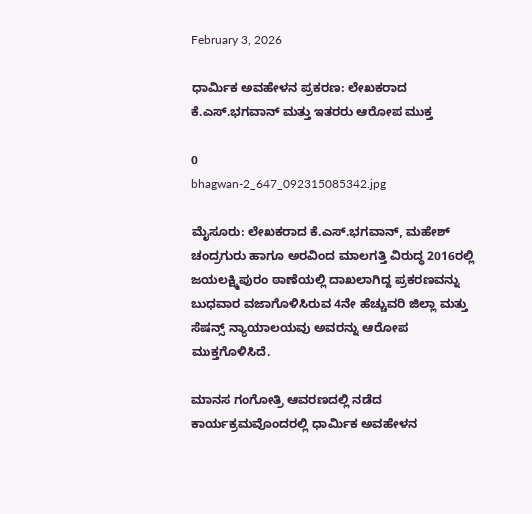February 3, 2026

ಧಾರ್ಮಿಕ ಅವಹೇಳನ ಪ್ರಕರಣ: ಲೇಖಕರಾದ ಕೆ.ಎಸ್‌.ಭಗವಾನ್ ಮತ್ತು ಇತರರು ಆರೋಪ ಮುಕ್ತ

0
bhagwan-2_647_092315085342.jpg

ಮೈಸೂರು: ಲೇಖಕರಾದ ಕೆ.ಎಸ್‌.ಭಗವಾನ್, ಮಹೇಶ್‌ ಚಂದ್ರಗುರು ಹಾಗೂ ಅರವಿಂದ ಮಾಲಗತ್ತಿ ವಿರುದ್ಧ 2016ರಲ್ಲಿ ಜಯಲಕ್ಷ್ಮಿಪುರಂ ಠಾಣೆಯಲ್ಲಿ ದಾಖಲಾಗಿದ್ದ ಪ್ರಕರಣವನ್ನು ಬುಧವಾರ ವಜಾಗೊಳಿಸಿರುವ 4ನೇ ಹೆಚ್ಚುವರಿ ಜಿಲ್ಲಾ ಮತ್ತು ಸೆಷನ್ಸ್‌ ನ್ಯಾಯಾಲಯವು ಅವರನ್ನು ಆರೋಪ ಮುಕ್ತಗೊಳಿಸಿದೆ.

ಮಾನಸ ಗಂಗೋತ್ರಿ ಆವರಣದಲ್ಲಿ ನಡೆದ ಕಾರ್ಯಕ್ರಮವೊಂದರಲ್ಲಿ ಧಾರ್ಮಿಕ ಅವಹೇಳನ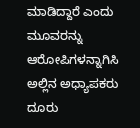ಮಾಡಿದ್ದಾರೆ ಎಂದು ಮೂವರನ್ನು ಆರೋಪಿಗಳನ್ನಾಗಿಸಿ ಅಲ್ಲಿನ ಅಧ್ಯಾಪಕರು ದೂರು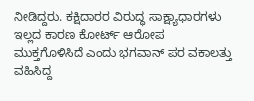ನೀಡಿದ್ದರು. ಕಕ್ಷಿದಾರರ ವಿರುದ್ಧ ಸಾಕ್ಷ್ಯಾಧಾರಗಳು ಇಲ್ಲದ ಕಾರಣ ಕೋರ್ಟ್ ಆರೋಪ ಮುಕ್ತಗೊಳಿಸಿದೆ ಎಂದು ಭಗವಾನ್‌ ಪರ ವಕಾಲತ್ತು ವಹಿಸಿದ್ದ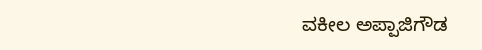ವಕೀಲ ಅಪ್ಪಾಜಿಗೌಡ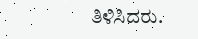ತಿಳಿಸಿದರು.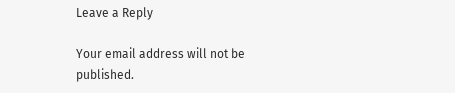Leave a Reply

Your email address will not be published.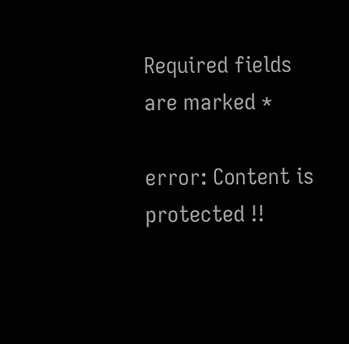Required fields are marked *

error: Content is protected !!